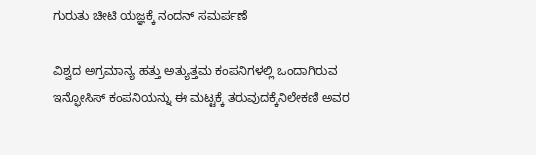ಗುರುತು ಚೀಟಿ ಯಜ್ಞಕ್ಕೆ ನಂದನ್ ಸಮರ್ಪಣೆ

ವಿಶ್ವದ ಅಗ್ರಮಾನ್ಯ ಹತ್ತು ಅತ್ಯುತ್ತಮ ಕಂಪನಿಗಳಲ್ಲಿ ಒಂದಾಗಿರುವ ಇನ್ಫೋಸಿಸ್ ಕಂಪನಿಯನ್ನು ಈ ಮಟ್ಟಕ್ಕೆ ತರುವುದಕ್ಕೆನಿಲೇಕಣಿ ಅವರ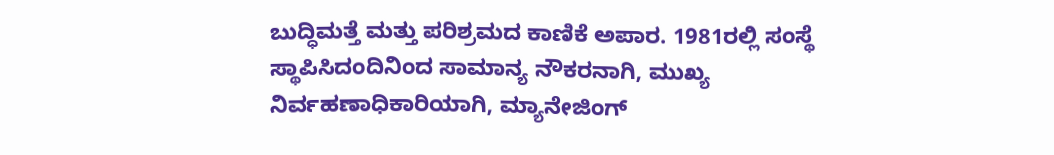ಬುದ್ಧಿಮತ್ತೆ ಮತ್ತು ಪರಿಶ್ರಮದ ಕಾಣಿಕೆ ಅಪಾರ. 1981ರಲ್ಲಿ ಸಂಸ್ಥೆ ಸ್ಥಾಪಿಸಿದಂದಿನಿಂದ ಸಾಮಾನ್ಯ ನೌಕರನಾಗಿ, ಮುಖ್ಯ ನಿರ್ವಹಣಾಧಿಕಾರಿಯಾಗಿ, ಮ್ಯಾನೇಜಿಂಗ್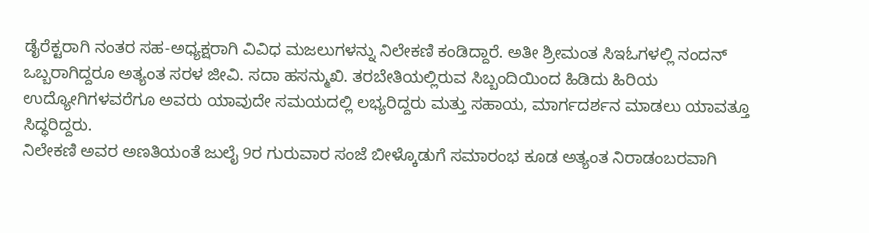ಡೈರೆಕ್ಟರಾಗಿ ನಂತರ ಸಹ-ಅಧ್ಯಕ್ಷರಾಗಿ ವಿವಿಧ ಮಜಲುಗಳನ್ನು ನಿಲೇಕಣಿ ಕಂಡಿದ್ದಾರೆ. ಅತೀ ಶ್ರೀಮಂತ ಸಿಇಓಗಳಲ್ಲಿ ನಂದನ್ ಒಬ್ಬರಾಗಿದ್ದರೂ ಅತ್ಯಂತ ಸರಳ ಜೀವಿ. ಸದಾ ಹಸನ್ಮುಖಿ. ತರಬೇತಿಯಲ್ಲಿರುವ ಸಿಬ್ಬಂದಿಯಿಂದ ಹಿಡಿದು ಹಿರಿಯ ಉದ್ಯೋಗಿಗಳವರೆಗೂ ಅವರು ಯಾವುದೇ ಸಮಯದಲ್ಲಿ ಲಭ್ಯರಿದ್ದರು ಮತ್ತು ಸಹಾಯ, ಮಾರ್ಗದರ್ಶನ ಮಾಡಲು ಯಾವತ್ತೂ ಸಿದ್ಧರಿದ್ದರು.
ನಿಲೇಕಣಿ ಅವರ ಅಣತಿಯಂತೆ ಜುಲೈ 9ರ ಗುರುವಾರ ಸಂಜೆ ಬೀಳ್ಕೊಡುಗೆ ಸಮಾರಂಭ ಕೂಡ ಅತ್ಯಂತ ನಿರಾಡಂಬರವಾಗಿ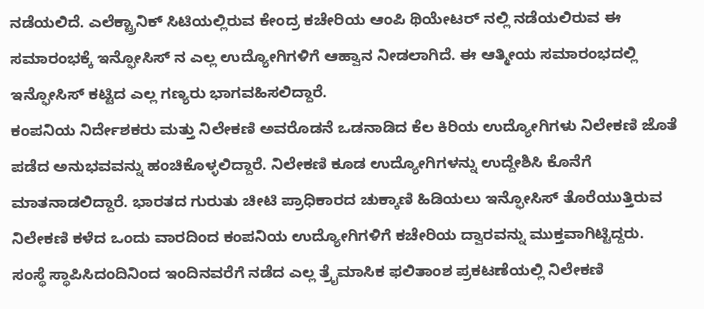ನಡೆಯಲಿದೆ. ಎಲೆಕ್ಟ್ರಾನಿಕ್ ಸಿಟಿಯಲ್ಲಿರುವ ಕೇಂದ್ರ ಕಚೇರಿಯ ಆಂಪಿ ಥಿಯೇಟರ್ ನಲ್ಲಿ ನಡೆಯಲಿರುವ ಈ ಸಮಾರಂಭಕ್ಕೆ ಇನ್ಫೋಸಿಸ್ ನ ಎಲ್ಲ ಉದ್ಯೋಗಿಗಳಿಗೆ ಆಹ್ವಾನ ನೀಡಲಾಗಿದೆ. ಈ ಆತ್ಮೀಯ ಸಮಾರಂಭದಲ್ಲಿ ಇನ್ಫೋಸಿಸ್ ಕಟ್ಟಿದ ಎಲ್ಲ ಗಣ್ಯರು ಭಾಗವಹಿಸಲಿದ್ದಾರೆ.
ಕಂಪನಿಯ ನಿರ್ದೇಶಕರು ಮತ್ತು ನಿಲೇಕಣಿ ಅವರೊಡನೆ ಒಡನಾಡಿದ ಕೆಲ ಕಿರಿಯ ಉದ್ಯೋಗಿಗಳು ನಿಲೇಕಣಿ ಜೊತೆ ಪಡೆದ ಅನುಭವವನ್ನು ಹಂಚಿಕೊಳ್ಳಲಿದ್ದಾರೆ. ನಿಲೇಕಣಿ ಕೂಡ ಉದ್ಯೋಗಿಗಳನ್ನು ಉದ್ದೇಶಿಸಿ ಕೊನೆಗೆ ಮಾತನಾಡಲಿದ್ದಾರೆ. ಭಾರತದ ಗುರುತು ಚೀಟಿ ಪ್ರಾಧಿಕಾರದ ಚುಕ್ಕಾಣಿ ಹಿಡಿಯಲು ಇನ್ಫೋಸಿಸ್ ತೊರೆಯುತ್ತಿರುವ ನಿಲೇಕಣಿ ಕಳೆದ ಒಂದು ವಾರದಿಂದ ಕಂಪನಿಯ ಉದ್ಯೋಗಿಗಳಿಗೆ ಕಚೇರಿಯ ದ್ವಾರವನ್ನು ಮುಕ್ತವಾಗಿಟ್ಟಿದ್ದರು.
ಸಂಸ್ಥೆ ಸ್ಥಾಪಿಸಿದಂದಿನಿಂದ ಇಂದಿನವರೆಗೆ ನಡೆದ ಎಲ್ಲ ತ್ರೈಮಾಸಿಕ ಫಲಿತಾಂಶ ಪ್ರಕಟಣೆಯಲ್ಲಿ ನಿಲೇಕಣಿ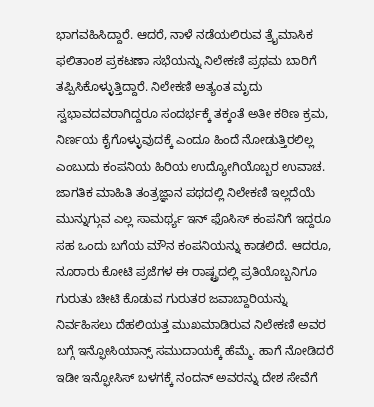ಭಾಗವಹಿಸಿದ್ದಾರೆ. ಆದರೆ, ನಾಳೆ ನಡೆಯಲಿರುವ ತ್ರೈಮಾಸಿಕ ಫಲಿತಾಂಶ ಪ್ರಕಟಣಾ ಸಭೆಯನ್ನು ನಿಲೇಕಣಿ ಪ್ರಥಮ ಬಾರಿಗೆ ತಪ್ಪಿಸಿಕೊಳ್ಳುತ್ತಿದ್ದಾರೆ. ನಿಲೇಕಣಿ ಅತ್ಯಂತ ಮೃದು ಸ್ವಭಾವದವರಾಗಿದ್ದರೂ ಸಂದರ್ಭಕ್ಕೆ ತಕ್ಕಂತೆ ಅತೀ ಕಠಿಣ ಕ್ರಮ, ನಿರ್ಣಯ ಕೈಗೊಳ್ಳುವುದಕ್ಕೆ ಎಂದೂ ಹಿಂದೆ ನೋಡುತ್ತಿರಲಿಲ್ಲ ಎಂಬುದು ಕಂಪನಿಯ ಹಿರಿಯ ಉದ್ಯೋಗಿಯೊಬ್ಬರ ಉವಾಚ.
ಜಾಗತಿಕ ಮಾಹಿತಿ ತಂತ್ರಜ್ಞಾನ ಪಥದಲ್ಲಿ ನಿಲೇಕಣಿ ಇಲ್ಲದೆಯೆ ಮುನ್ನುಗ್ಗುವ ಎಲ್ಲ ಸಾಮರ್ಥ್ಯ ಇನ್ ಫೊಸಿಸ್ ಕಂಪನಿಗೆ ಇದ್ದರೂ ಸಹ ಒಂದು ಬಗೆಯ ಮೌನ ಕಂಪನಿಯನ್ನು ಕಾಡಲಿದೆ. ಆದರೂ, ನೂರಾರು ಕೋಟಿ ಪ್ರಜೆಗಳ ಈ ರಾಷ್ಟ್ರದಲ್ಲಿ ಪ್ರತಿಯೊಬ್ಬನಿಗೂ ಗುರುತು ಚೀಟಿ ಕೊಡುವ ಗುರುತರ ಜವಾಬ್ದಾರಿಯನ್ನು ನಿರ್ವಹಿಸಲು ದೆಹಲಿಯತ್ತ ಮುಖಮಾಡಿರುವ ನಿಲೇಕಣಿ ಅವರ ಬಗ್ಗೆ ಇನ್ಫೋಸಿಯಾನ್ಸ್ ಸಮುದಾಯಕ್ಕೆ ಹೆಮ್ಮೆ. ಹಾಗೆ ನೋಡಿದರೆ ಇಡೀ ಇನ್ಫೋಸಿಸ್ ಬಳಗಕ್ಕೆ ನಂದನ್ ಅವರನ್ನು ದೇಶ ಸೇವೆಗೆ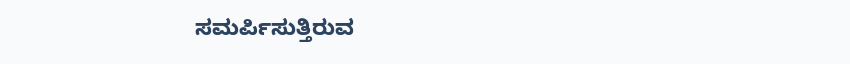ಸಮರ್ಪಿಸುತ್ತಿರುವ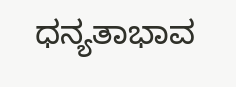ಧನ್ಯತಾಭಾವ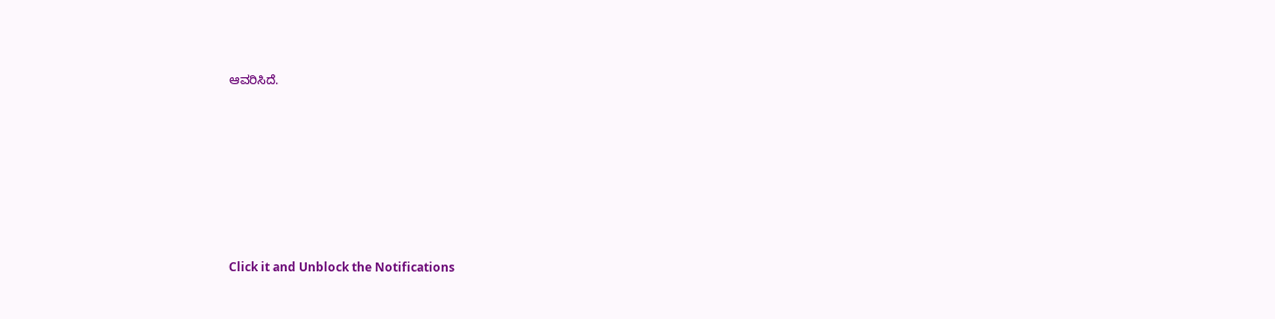ಆವರಿಸಿದೆ.












Click it and Unblock the Notifications